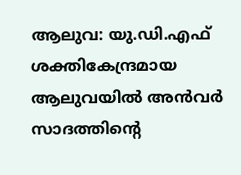ആലുവ: യു.ഡി.എഫ് ശക്തികേന്ദ്രമായ ആലുവയിൽ അൻവർ സാദത്തിന്റെ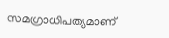സമഗ്രാധിപത്യമാണ്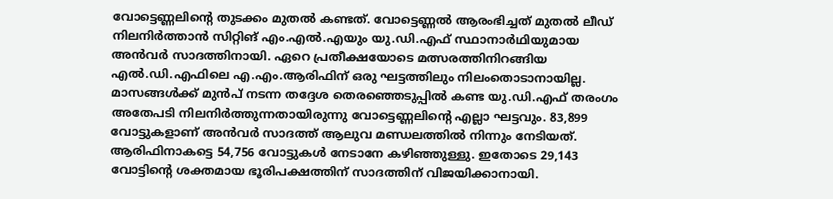വോട്ടെണ്ണലിന്റെ തുടക്കം മുതൽ കണ്ടത്. വോട്ടെണ്ണൽ ആരംഭിച്ചത് മുതൽ ലീഡ് നിലനിർത്താൻ സിറ്റിങ് എം.എൽ.എയും യു.ഡി.എഫ് സ്ഥാനാർഥിയുമായ അൻവർ സാദത്തിനായി. ഏറെ പ്രതീക്ഷയോടെ മത്സരത്തിനിറങ്ങിയ എൽ.ഡി.എഫിലെ എ.എം.ആരിഫിന് ഒരു ഘട്ടത്തിലും നിലംതൊടാനായില്ല. മാസങ്ങൾക്ക് മുൻപ് നടന്ന തദ്ദേശ തെരഞ്ഞെടുപ്പിൽ കണ്ട യു.ഡി.എഫ് തരംഗം അതേപടി നിലനിർത്തുന്നതായിരുന്നു വോട്ടെണ്ണലിന്റെ എല്ലാ ഘട്ടവും. 83,899 വോട്ടുകളാണ് അൻവർ സാദത്ത് ആലുവ മണ്ഡലത്തിൽ നിന്നും നേടിയത്. ആരിഫിനാകട്ടെ 54,756 വോട്ടുകൾ നേടാനേ കഴിഞ്ഞുള്ളു. ഇതോടെ 29,143 വോട്ടിൻ്റെ ശക്തമായ ഭൂരിപക്ഷത്തിന് സാദത്തിന് വിജയിക്കാനായി.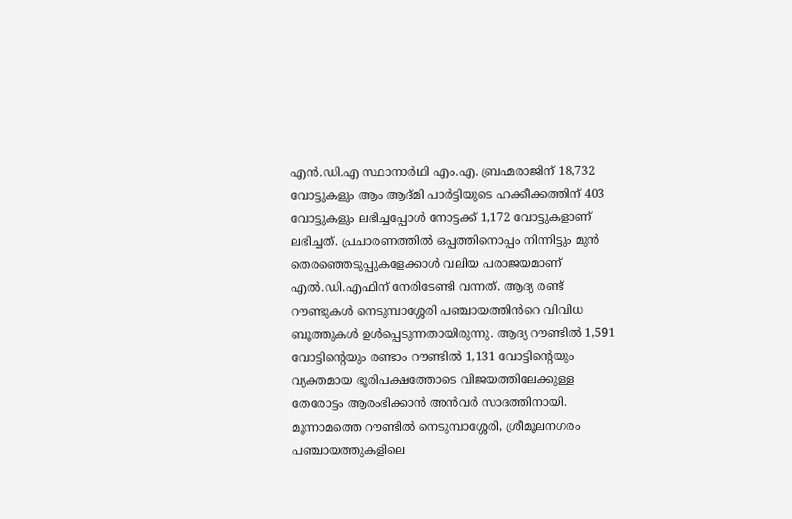എൻ.ഡി.എ സ്ഥാനാർഥി എം.എ. ബ്രഹ്മരാജിന് 18,732 വോട്ടുകളും ആം ആദ്മി പാർട്ടിയുടെ ഹക്കീക്കത്തിന് 403 വോട്ടുകളും ലഭിച്ചപ്പോൾ നോട്ടക്ക് 1,172 വോട്ടുകളാണ് ലഭിച്ചത്. പ്രചാരണത്തിൽ ഒപ്പത്തിനൊപ്പം നിന്നിട്ടും മുൻ തെരഞ്ഞെടുപ്പുകളേക്കാൾ വലിയ പരാജയമാണ് എൽ.ഡി.എഫിന് നേരിടേണ്ടി വന്നത്. ആദ്യ രണ്ട് റൗണ്ടുകൾ നെടുമ്പാശ്ശേരി പഞ്ചായത്തിൻറെ വിവിധ ബൂത്തുകൾ ഉൾപ്പെടുന്നതായിരുന്നു. ആദ്യ റൗണ്ടിൽ 1,591 വോട്ടിൻ്റെയും രണ്ടാം റൗണ്ടിൽ 1,131 വോട്ടിൻ്റെയും വ്യക്തമായ ഭൂരിപക്ഷത്തോടെ വിജയത്തിലേക്കുള്ള തേരോട്ടം ആരംഭിക്കാൻ അൻവർ സാദത്തിനായി. മൂന്നാമത്തെ റൗണ്ടിൽ നെടുമ്പാശ്ശേരി, ശ്രീമൂലനഗരം പഞ്ചായത്തുകളിലെ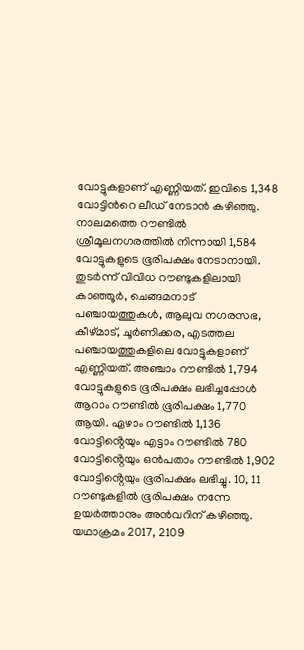വോട്ടുകളാണ് എണ്ണിയത്. ഇവിടെ 1,348 വോട്ടിൻറെ ലീഡ് നേടാൻ കഴിഞ്ഞു. നാലമത്തെ റൗണ്ടിൽ ശ്രീമൂലനഗരത്തിൽ നിന്നായി 1,584 വോട്ടുകളുടെ ഭൂരിപക്ഷം നേടാനായി. തുടർന്ന് വിവിധ റൗണ്ടുകളിലായി കാഞ്ഞൂർ, ചെങ്ങമനാട് പഞ്ചായത്തുകൾ, ആലുവ നഗരസഭ, കീഴ്മാട്, ചൂർണിക്കര, എടത്തല പഞ്ചായത്തുകളിലെ വോട്ടുകളാണ് എണ്ണിയത്. അഞ്ചാം റൗണ്ടിൽ 1,794 വോട്ടുകളുടെ ഭൂരിപക്ഷം ലഭിച്ചപ്പോൾ ആറാം റൗണ്ടിൽ ഭൂരിപക്ഷം 1,770 ആയി. ഏഴാം റൗണ്ടിൽ 1,136 വോട്ടിൻ്റെയും എട്ടാം റൗണ്ടിൽ 780 വോട്ടിൻ്റെയും ഒൻപതാം റൗണ്ടിൽ 1,902 വോട്ടിൻ്റെയും ഭൂരിപക്ഷം ലഭിച്ചു. 10, 11 റൗണ്ടുകളിൽ ഭൂരിപക്ഷം നന്നേ ഉയർത്താനും അൻവറിന് കഴിഞ്ഞു. യഥാക്രമം 2017, 2109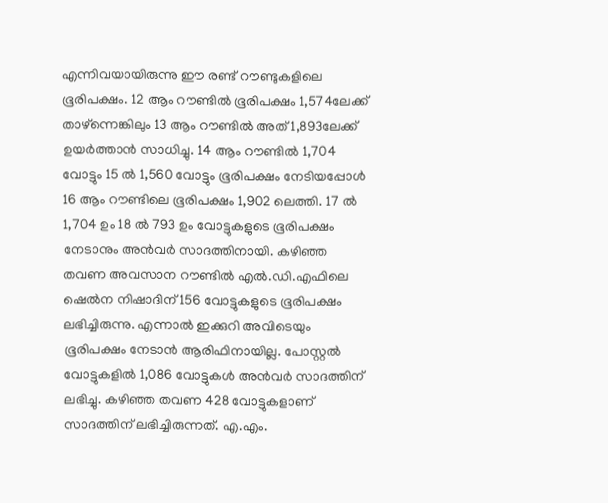എന്നിവയായിരുന്നു ഈ രണ്ട് റൗണ്ടുകളിലെ ഭൂരിപക്ഷം. 12 ആം റൗണ്ടിൽ ഭൂരിപക്ഷം 1,574ലേക്ക് താഴ്ന്നെങ്കിലും 13 ആം റൗണ്ടിൽ അത് 1,893ലേക്ക് ഉയർത്താൻ സാധിച്ചു. 14 ആം റൗണ്ടിൽ 1,704 വോട്ടും 15 ൽ 1,560 വോട്ടും ഭൂരിപക്ഷം നേടിയപ്പോൾ 16 ആം റൗണ്ടിലെ ഭൂരിപക്ഷം 1,902 ലെത്തി. 17 ൽ 1,704 ഉം 18 ൽ 793 ഉം വോട്ടുകളുടെ ഭൂരിപക്ഷം നേടാനും അൻവർ സാദത്തിനായി. കഴിഞ്ഞ തവണ അവസാന റൗണ്ടിൽ എൽ.ഡി.എഫിലെ ഷെൽന നിഷാദിന് 156 വോട്ടുകളുടെ ഭൂരിപക്ഷം ലഭിച്ചിരുന്നു. എന്നാൽ ഇക്കുറി അവിടെയും ഭൂരിപക്ഷം നേടാൻ ആരിഫിനായില്ല. പോസ്റ്റൽ വോട്ടുകളിൽ 1,086 വോട്ടുകൾ അൻവർ സാദത്തിന് ലഭിച്ചു. കഴിഞ്ഞ തവണ 428 വോട്ടുകളാണ് സാദത്തിന് ലഭിച്ചിരുന്നത്. എ.എം.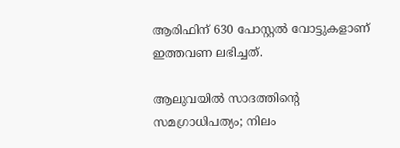ആരിഫിന് 630 പോസ്റ്റൽ വോട്ടുകളാണ് ഇത്തവണ ലഭിച്ചത്.

ആലുവയിൽ സാദത്തിന്റെ സമഗ്രാധിപത്യം; നിലം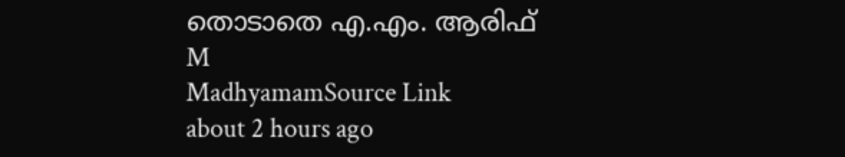തൊടാതെ എ.എം. ആരിഫ്
M
MadhyamamSource Link
about 2 hours ago